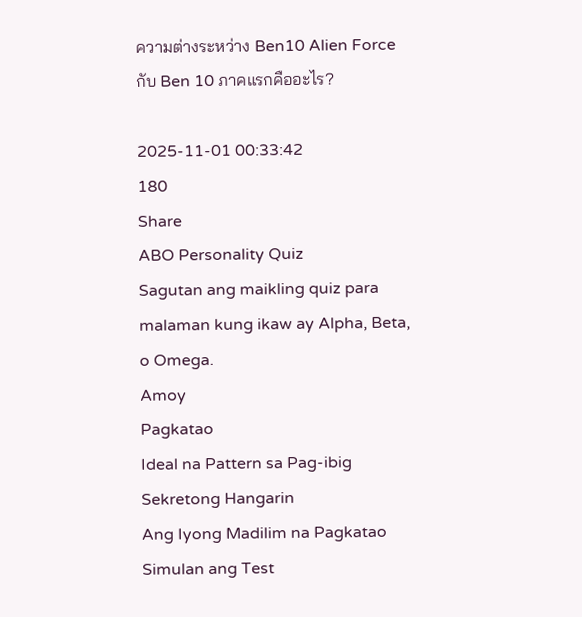ความต่างระหว่าง Ben10 Alien Force กับ Ben 10 ภาคแรกคืออะไร?

2025-11-01 00:33:42
180
Share
ABO Personality Quiz
Sagutan ang maikling quiz para malaman kung ikaw ay Alpha, Beta, o Omega.
Amoy
Pagkatao
Ideal na Pattern sa Pag-ibig
Sekretong Hangarin
Ang Iyong Madilim na Pagkatao
Simulan ang Test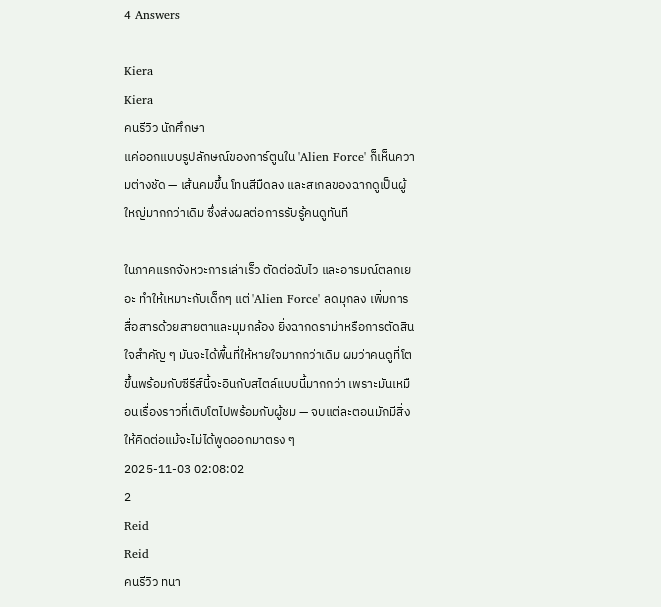4 Answers

Kiera
Kiera
คนรีวิว นักศึกษา
แค่ออกแบบรูปลักษณ์ของการ์ตูนใน 'Alien Force' ก็เห็นความต่างชัด — เส้นคมขึ้น โทนสีมืดลง และสเกลของฉากดูเป็นผู้ใหญ่มากกว่าเดิม ซึ่งส่งผลต่อการรับรู้คนดูทันที

ในภาคแรกจังหวะการเล่าเร็ว ตัดต่อฉับไว และอารมณ์ตลกเยอะ ทำให้เหมาะกับเด็กๆ แต่ 'Alien Force' ลดมุกลง เพิ่มการสื่อสารด้วยสายตาและมุมกล้อง ยิ่งฉากดราม่าหรือการตัดสินใจสำคัญ ๆ มันจะได้พื้นที่ให้หายใจมากกว่าเดิม ผมว่าคนดูที่โตขึ้นพร้อมกับซีรีส์นี้จะอินกับสไตล์แบบนี้มากกว่า เพราะมันเหมือนเรื่องราวที่เติบโตไปพร้อมกับผู้ชม — จบแต่ละตอนมักมีสิ่งให้คิดต่อแม้จะไม่ได้พูดออกมาตรง ๆ
2025-11-03 02:08:02
2
Reid
Reid
คนรีวิว ทนา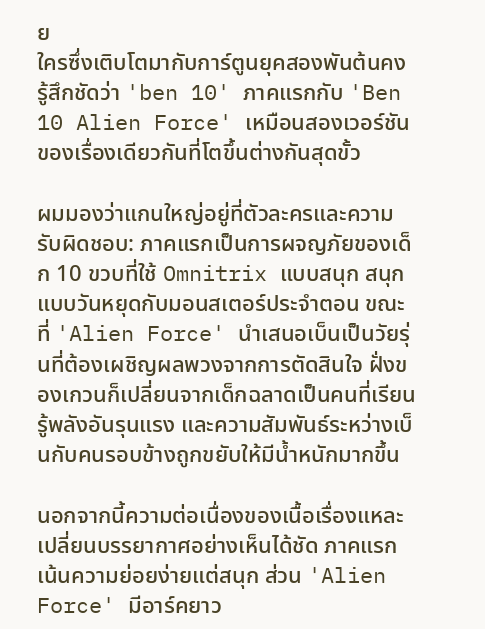ย
ใครซึ่งเติบโตมากับการ์ตูนยุคสองพันต้นคงรู้สึกชัดว่า 'ben 10' ภาคแรกกับ 'Ben 10 Alien Force' เหมือนสองเวอร์ชันของเรื่องเดียวกันที่โตขึ้นต่างกันสุดขั้ว

ผมมองว่าแกนใหญ่อยู่ที่ตัวละครและความรับผิดชอบ: ภาคแรกเป็นการผจญภัยของเด็ก 10 ขวบที่ใช้ Omnitrix แบบสนุก สนุกแบบวันหยุดกับมอนสเตอร์ประจำตอน ขณะที่ 'Alien Force' นำเสนอเบ็นเป็นวัยรุ่นที่ต้องเผชิญผลพวงจากการตัดสินใจ ฝั่งของเกวนก็เปลี่ยนจากเด็กฉลาดเป็นคนที่เรียนรู้พลังอันรุนแรง และความสัมพันธ์ระหว่างเบ็นกับคนรอบข้างถูกขยับให้มีน้ำหนักมากขึ้น

นอกจากนี้ความต่อเนื่องของเนื้อเรื่องแหละเปลี่ยนบรรยากาศอย่างเห็นได้ชัด ภาคแรกเน้นความย่อยง่ายแต่สนุก ส่วน 'Alien Force' มีอาร์คยาว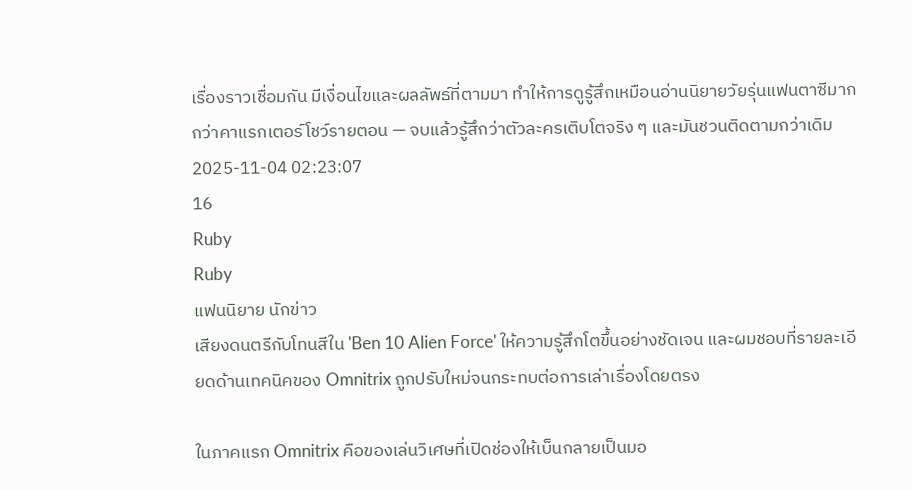เรื่องราวเชื่อมกัน มีเงื่อนไขและผลลัพธ์ที่ตามมา ทำให้การดูรู้สึกเหมือนอ่านนิยายวัยรุ่นแฟนตาซีมากกว่าคาแรกเตอร์โชว์รายตอน — จบแล้วรู้สึกว่าตัวละครเติบโตจริง ๆ และมันชวนติดตามกว่าเดิม
2025-11-04 02:23:07
16
Ruby
Ruby
แฟนนิยาย นักข่าว
เสียงดนตรีกับโทนสีใน 'Ben 10 Alien Force' ให้ความรู้สึกโตขึ้นอย่างชัดเจน และผมชอบที่รายละเอียดด้านเทคนิคของ Omnitrix ถูกปรับใหม่จนกระทบต่อการเล่าเรื่องโดยตรง

ในภาคแรก Omnitrix คือของเล่นวิเศษที่เปิดช่องให้เบ็นกลายเป็นมอ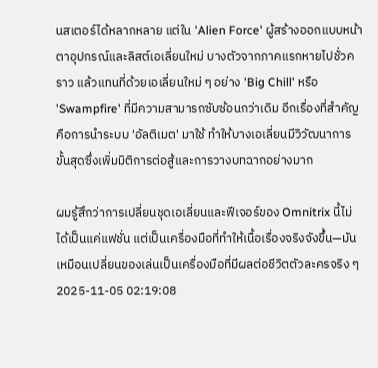นสเตอร์ได้หลากหลาย แต่ใน 'Alien Force' ผู้สร้างออกแบบหน้าตาอุปกรณ์และลิสต์เอเลี่ยนใหม่ บางตัวจากภาคแรกหายไปชั่วคราว แล้วแทนที่ด้วยเอเลี่ยนใหม่ ๆ อย่าง 'Big Chill' หรือ 'Swampfire' ที่มีความสามารถซับซ้อนกว่าเดิม อีกเรื่องที่สำคัญคือการนำระบบ 'อัลติเมต' มาใช้ ทำให้บางเอเลี่ยนมีวิวัฒนาการขั้นสุดซึ่งเพิ่มมิติการต่อสู้และการวางบทฉากอย่างมาก

ผมรู้สึกว่าการเปลี่ยนชุดเอเลี่ยนและฟีเจอร์ของ Omnitrix นี้ไม่ได้เป็นแค่แฟชั่น แต่เป็นเครื่องมือที่ทำให้เนื้อเรื่องจริงจังขึ้น—มันเหมือนเปลี่ยนของเล่นเป็นเครื่องมือที่มีผลต่อชีวิตตัวละครจริง ๆ
2025-11-05 02:19:08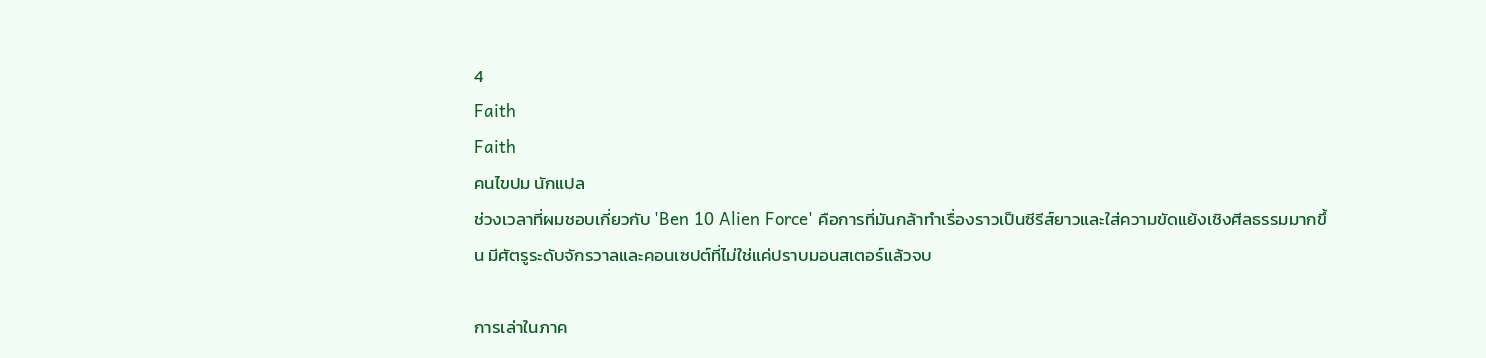4
Faith
Faith
คนไขปม นักแปล
ช่วงเวลาที่ผมชอบเกี่ยวกับ 'Ben 10 Alien Force' คือการที่มันกล้าทำเรื่องราวเป็นซีรีส์ยาวและใส่ความขัดแย้งเชิงศีลธรรมมากขึ้น มีศัตรูระดับจักรวาลและคอนเซปต์ที่ไม่ใช่แค่ปราบมอนสเตอร์แล้วจบ

การเล่าในภาค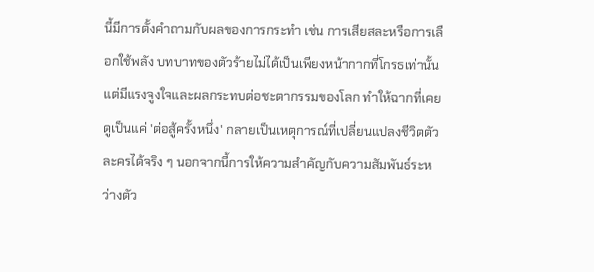นี้มีการตั้งคำถามกับผลของการกระทำ เช่น การเสียสละหรือการเลือกใช้พลัง บทบาทของตัวร้ายไม่ได้เป็นเพียงหน้ากากที่โกรธเท่านั้น แต่มีแรงจูงใจและผลกระทบต่อชะตากรรมของโลก ทำให้ฉากที่เคยดูเป็นแค่ 'ต่อสู้ครั้งหนึ่ง' กลายเป็นเหตุการณ์ที่เปลี่ยนแปลงชีวิตตัวละครได้จริง ๆ นอกจากนี้การให้ความสำคัญกับความสัมพันธ์ระหว่างตัว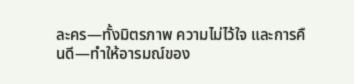ละคร—ทั้งมิตรภาพ ความไม่ไว้ใจ และการคืนดี—ทำให้อารมณ์ของ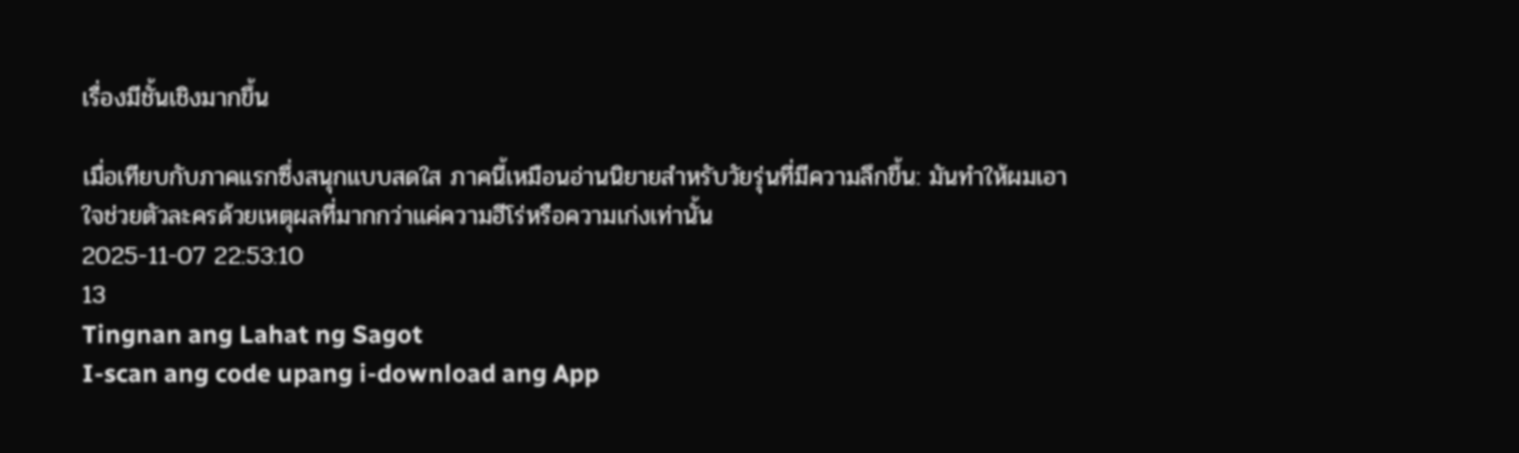เรื่องมีชั้นเชิงมากขึ้น

เมื่อเทียบกับภาคแรกซึ่งสนุกแบบสดใส ภาคนี้เหมือนอ่านนิยายสำหรับวัยรุ่นที่มีความลึกขึ้น: มันทำให้ผมเอาใจช่วยตัวละครด้วยเหตุผลที่มากกว่าแค่ความฮีโร่หรือความเก่งเท่านั้น
2025-11-07 22:53:10
13
Tingnan ang Lahat ng Sagot
I-scan ang code upang i-download ang App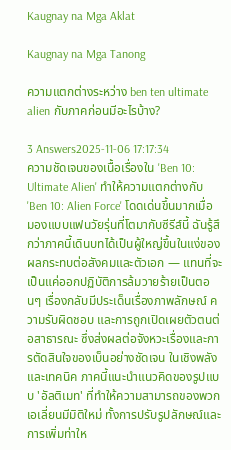Kaugnay na Mga Aklat

Kaugnay na Mga Tanong

ความแตกต่างระหว่าง ben ten ultimate alien กับภาคก่อนมีอะไรบ้าง?

3 Answers2025-11-06 17:17:34
ความชัดเจนของเนื้อเรื่องใน 'Ben 10: Ultimate Alien' ทำให้ความแตกต่างกับ 'Ben 10: Alien Force' โดดเด่นขึ้นมากเมื่อมองแบบแฟนวัยรุ่นที่โตมากับซีรีส์นี้ ฉันรู้สึกว่าภาคนี้เดินบทได้เป็นผู้ใหญ่ขึ้นในแง่ของผลกระทบต่อสังคมและตัวเอก — แทนที่จะเป็นแค่ออกปฏิบัติการล้มวายร้ายเป็นตอนๆ เรื่องกลับมีประเด็นเรื่องภาพลักษณ์ ความรับผิดชอบ และการถูกเปิดเผยตัวตนต่อสาธารณะ ซึ่งส่งผลต่อจังหวะเรื่องและการตัดสินใจของเบ็นอย่างชัดเจน ในเชิงพลังและเทคนิค ภาคนี้แนะนำแนวคิดของรูปแบบ 'อัลติเมท' ที่ทำให้ความสามารถของพวกเอเลี่ยนมีมิติใหม่ ทั้งการปรับรูปลักษณ์และการเพิ่มท่าให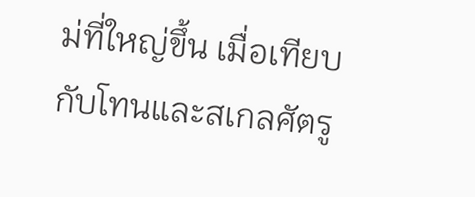ม่ที่ใหญ่ขึ้น เมื่อเทียบกับโทนและสเกลศัตรู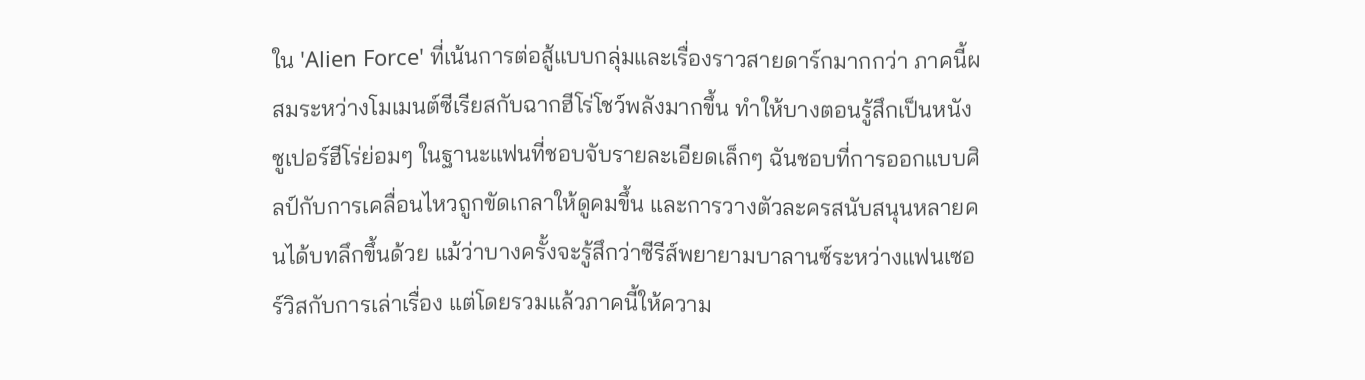ใน 'Alien Force' ที่เน้นการต่อสู้แบบกลุ่มและเรื่องราวสายดาร์กมากกว่า ภาคนี้ผสมระหว่างโมเมนต์ซีเรียสกับฉากฮีโร่โชว์พลังมากขึ้น ทำให้บางตอนรู้สึกเป็นหนังซูเปอร์ฮีโร่ย่อมๆ ในฐานะแฟนที่ชอบจับรายละเอียดเล็กๆ ฉันชอบที่การออกแบบศิลป์กับการเคลื่อนไหวถูกขัดเกลาให้ดูคมขึ้น และการวางตัวละครสนับสนุนหลายคนได้บทลึกขึ้นด้วย แม้ว่าบางครั้งจะรู้สึกว่าซีรีส์พยายามบาลานซ์ระหว่างแฟนเซอร์วิสกับการเล่าเรื่อง แต่โดยรวมแล้วภาคนี้ให้ความ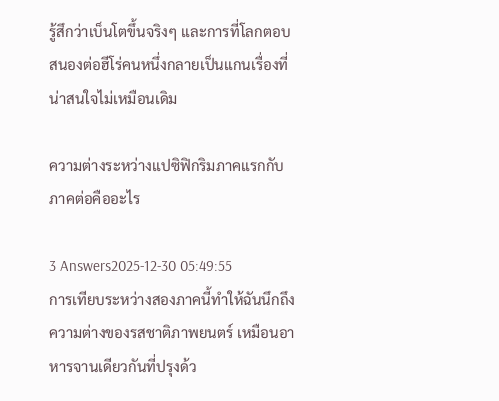รู้สึกว่าเบ็นโตขึ้นจริงๆ และการที่โลกตอบสนองต่อฮีโร่คนหนึ่งกลายเป็นแกนเรื่องที่น่าสนใจไม่เหมือนเดิม

ความต่างระหว่างแปซิฟิกริมภาคแรกกับภาคต่อคืออะไร

3 Answers2025-12-30 05:49:55
การเทียบระหว่างสองภาคนี้ทำให้ฉันนึกถึงความต่างของรสชาติภาพยนตร์ เหมือนอาหารจานเดียวกันที่ปรุงด้ว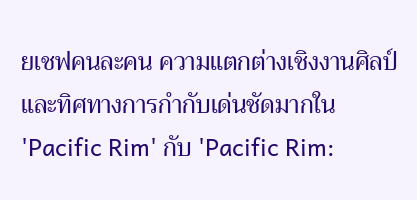ยเชฟคนละคน ความแตกต่างเชิงงานศิลป์และทิศทางการกำกับเด่นชัดมากใน 'Pacific Rim' กับ 'Pacific Rim: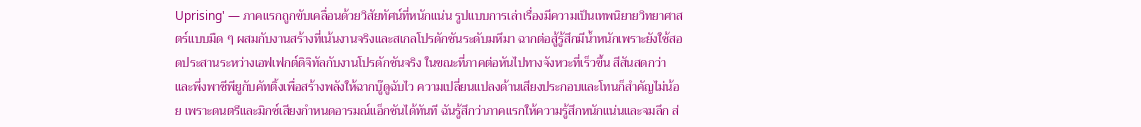Uprising' — ภาคแรกถูกขับเคลื่อนด้วยวิสัยทัศน์ที่หนักแน่น รูปแบบการเล่าเรื่องมีความเป็นเทพนิยายวิทยาศาสตร์แบบมืด ๆ ผสมกับงานสร้างที่เน้นงานจริงและสเกลโปรดักชันระดับมหึมา ฉากต่อสู้รู้สึกมีน้ำหนักเพราะยังใช้สอดประสานระหว่างเอฟเฟกต์ดิจิทัลกับงานโปรดักชันจริง ในขณะที่ภาคต่อหันไปทางจังหวะที่เร็วขึ้น สีสันสดกว่า และพึ่งพาซีพียูกับคัทติ้งเพื่อสร้างพลังให้ฉากบู๊ดูฉับไว ความเปลี่ยนแปลงด้านเสียงประกอบและโทนก็สำคัญไม่น้อย เพราะดนตรีและมิกซ์เสียงกำหนดอารมณ์แอ็กชันได้ทันที ฉันรู้สึกว่าภาคแรกให้ความรู้สึกหนักแน่นและจมลึก ส่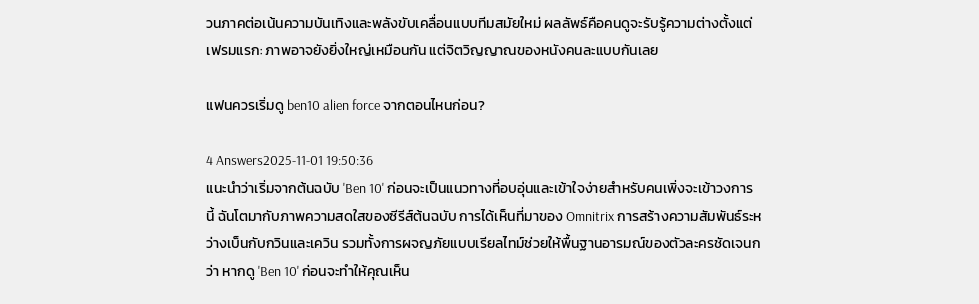วนภาคต่อเน้นความบันเทิงและพลังขับเคลื่อนแบบทีมสมัยใหม่ ผลลัพธ์คือคนดูจะรับรู้ความต่างตั้งแต่เฟรมแรก: ภาพอาจยังยิ่งใหญ่เหมือนกัน แต่จิตวิญญาณของหนังคนละแบบกันเลย

แฟนควรเริ่มดู ben10 alien force จากตอนไหนก่อน?

4 Answers2025-11-01 19:50:36
แนะนำว่าเริ่มจากต้นฉบับ 'Ben 10' ก่อนจะเป็นแนวทางที่อบอุ่นและเข้าใจง่ายสำหรับคนเพิ่งจะเข้าวงการนี้ ฉันโตมากับภาพความสดใสของซีรีส์ต้นฉบับ การได้เห็นที่มาของ Omnitrix การสร้างความสัมพันธ์ระหว่างเบ็นกับกวินและเควิน รวมทั้งการผจญภัยแบบเรียลไทม์ช่วยให้พื้นฐานอารมณ์ของตัวละครชัดเจนกว่า หากดู 'Ben 10' ก่อนจะทำให้คุณเห็น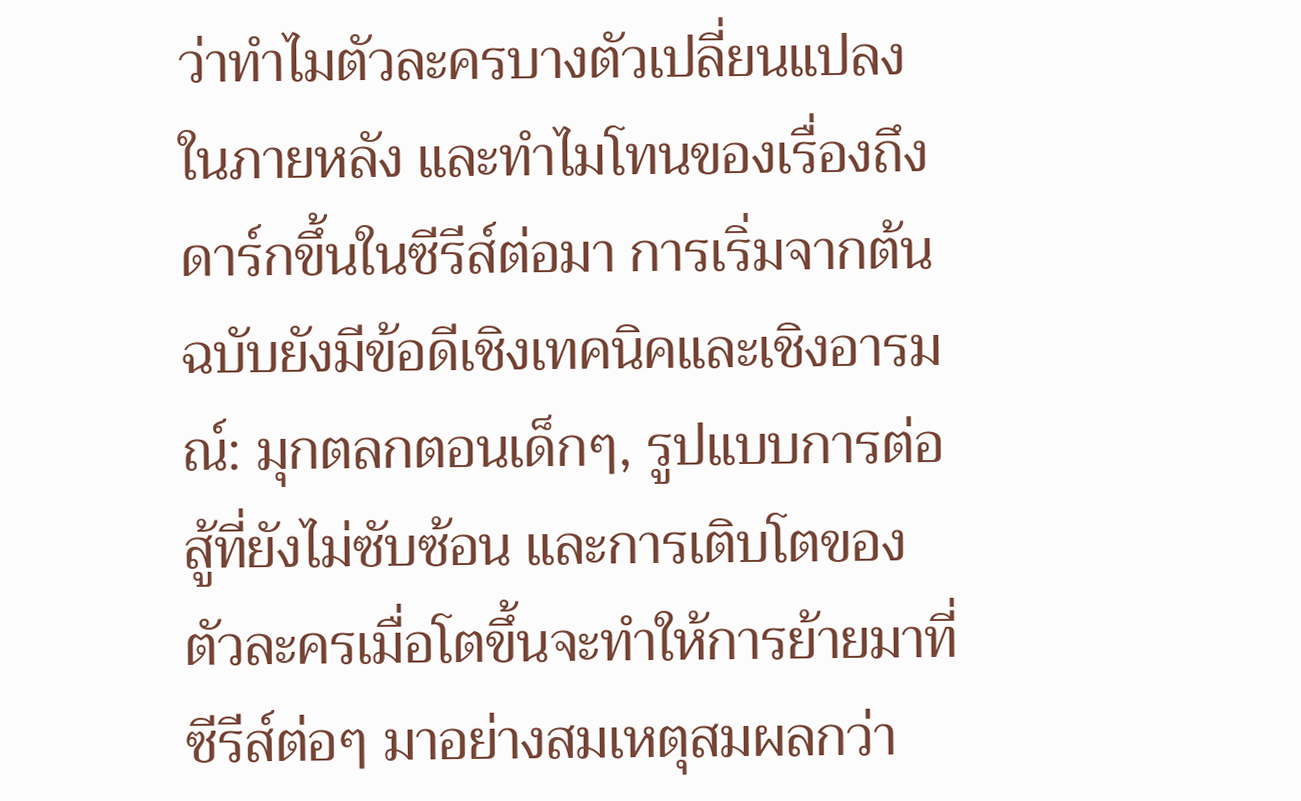ว่าทำไมตัวละครบางตัวเปลี่ยนแปลงในภายหลัง และทำไมโทนของเรื่องถึงดาร์กขึ้นในซีรีส์ต่อมา การเริ่มจากต้นฉบับยังมีข้อดีเชิงเทคนิคและเชิงอารมณ์: มุกตลกตอนเด็กๆ, รูปแบบการต่อสู้ที่ยังไม่ซับซ้อน และการเติบโตของตัวละครเมื่อโตขึ้นจะทำให้การย้ายมาที่ซีรีส์ต่อๆ มาอย่างสมเหตุสมผลกว่า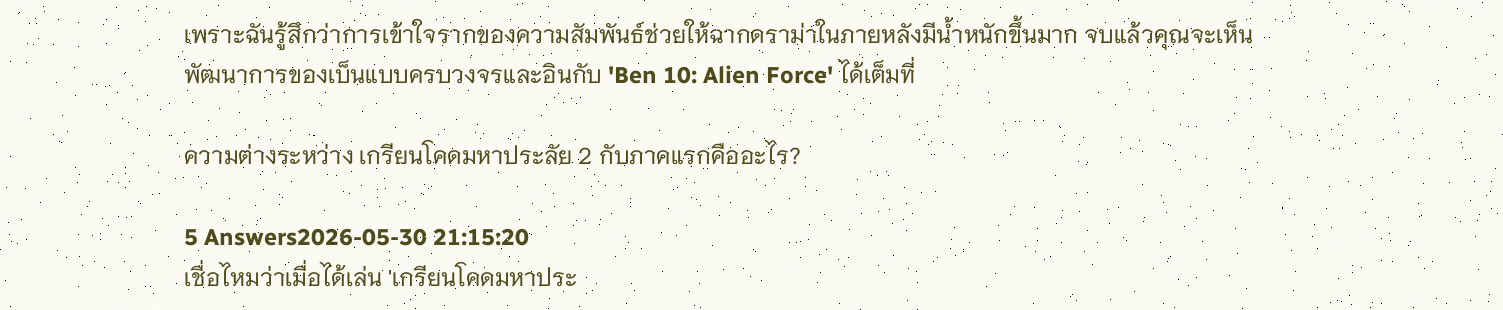เพราะฉันรู้สึกว่าการเข้าใจรากของความสัมพันธ์ช่วยให้ฉากดราม่าในภายหลังมีน้ำหนักขึ้นมาก จบแล้วคุณจะเห็นพัฒนาการของเบ็นแบบครบวงจรและอินกับ 'Ben 10: Alien Force' ได้เต็มที่

ความต่างระหว่าง เกรียนโคดมหาประลัย 2 กับภาคแรกคืออะไร?

5 Answers2026-05-30 21:15:20
เชื่อไหมว่าเมื่อได้เล่น 'เกรียนโคดมหาประ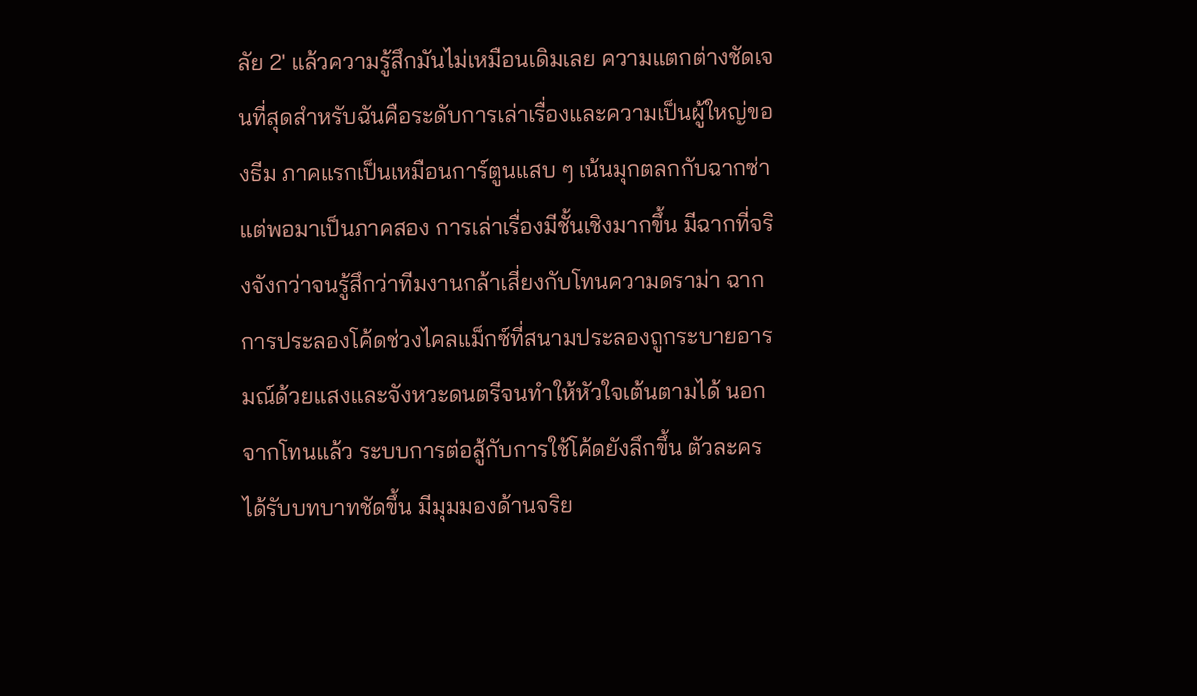ลัย 2' แล้วความรู้สึกมันไม่เหมือนเดิมเลย ความแตกต่างชัดเจนที่สุดสำหรับฉันคือระดับการเล่าเรื่องและความเป็นผู้ใหญ่ของธีม ภาคแรกเป็นเหมือนการ์ตูนแสบ ๆ เน้นมุกตลกกับฉากซ่า แต่พอมาเป็นภาคสอง การเล่าเรื่องมีชั้นเชิงมากขึ้น มีฉากที่จริงจังกว่าจนรู้สึกว่าทีมงานกล้าเสี่ยงกับโทนความดราม่า ฉากการประลองโค้ดช่วงไคลแม็กซ์ที่สนามประลองถูกระบายอารมณ์ด้วยแสงและจังหวะดนตรีจนทำให้หัวใจเต้นตามได้ นอกจากโทนแล้ว ระบบการต่อสู้กับการใช้โค้ดยังลึกขึ้น ตัวละครได้รับบทบาทชัดขึ้น มีมุมมองด้านจริย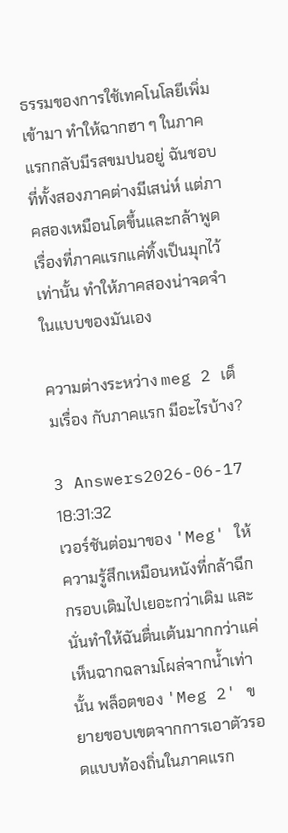ธรรมของการใช้เทคโนโลยีเพิ่มเข้ามา ทำให้ฉากฮา ๆ ในภาคแรกกลับมีรสขมปนอยู่ ฉันชอบที่ทั้งสองภาคต่างมีเสน่ห์ แต่ภาคสองเหมือนโตขึ้นและกล้าพูดเรื่องที่ภาคแรกแค่ทิ้งเป็นมุกไว้เท่านั้น ทำให้ภาคสองน่าจดจำในแบบของมันเอง

ความต่างระหว่าง meg 2 เต็มเรื่อง กับภาคแรก มีอะไรบ้าง?

3 Answers2026-06-17 18:31:32
เวอร์ชันต่อมาของ 'Meg' ให้ความรู้สึกเหมือนหนังที่กล้าฉีกกรอบเดิมไปเยอะกว่าเดิม และนั่นทำให้ฉันตื่นเต้นมากกว่าแค่เห็นฉากฉลามโผล่จากน้ำเท่านั้น พล็อตของ 'Meg 2' ขยายขอบเขตจากการเอาตัวรอดแบบท้องถิ่นในภาคแรก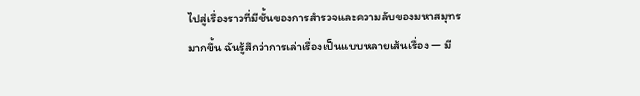ไปสู่เรื่องราวที่มีชั้นของการสำรวจและความลับของมหาสมุทรมากขึ้น ฉันรู้สึกว่าการเล่าเรื่องเป็นแบบหลายเส้นเรื่อง — มี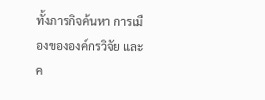ทั้งภารกิจค้นหา การเมืองขององค์กรวิจัย และค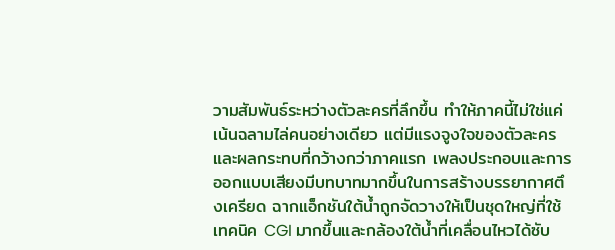วามสัมพันธ์ระหว่างตัวละครที่ลึกขึ้น ทำให้ภาคนี้ไม่ใช่แค่เน้นฉลามไล่คนอย่างเดียว แต่มีแรงจูงใจของตัวละครและผลกระทบที่กว้างกว่าภาคแรก เพลงประกอบและการออกแบบเสียงมีบทบาทมากขึ้นในการสร้างบรรยากาศตึงเครียด ฉากแอ็กชันใต้น้ำถูกจัดวางให้เป็นชุดใหญ่ที่ใช้เทคนิค CGI มากขึ้นและกล้องใต้น้ำที่เคลื่อนไหวได้ซับ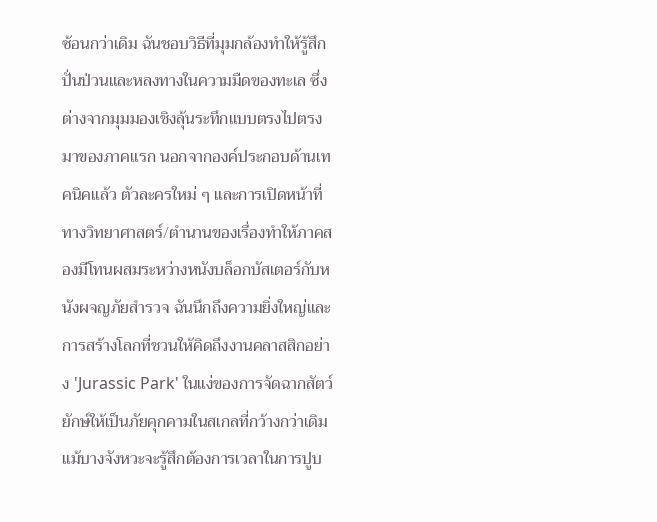ซ้อนกว่าเดิม ฉันชอบวิธีที่มุมกล้องทำให้รู้สึกปั่นป่วนและหลงทางในความมืดของทะเล ซึ่งต่างจากมุมมองเชิงลุ้นระทึกแบบตรงไปตรงมาของภาคแรก นอกจากองค์ประกอบด้านเทคนิคแล้ว ตัวละครใหม่ ๆ และการเปิดหน้าที่ทางวิทยาศาสตร์/ตำนานของเรื่องทำให้ภาคสองมีโทนผสมระหว่างหนังบล็อกบัสเตอร์กับหนังผจญภัยสำรวจ ฉันนึกถึงความยิ่งใหญ่และการสร้างโลกที่ชวนให้คิดถึงงานคลาสสิกอย่าง 'Jurassic Park' ในแง่ของการจัดฉากสัตว์ยักษ์ให้เป็นภัยคุกคามในสเกลที่กว้างกว่าเดิม แม้บางจังหวะจะรู้สึกต้องการเวลาในการปูบ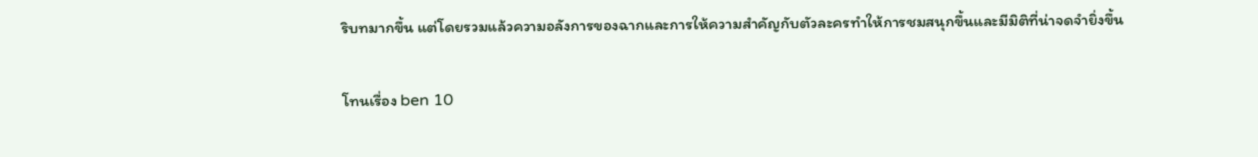ริบทมากขึ้น แต่โดยรวมแล้วความอลังการของฉากและการให้ความสำคัญกับตัวละครทำให้การชมสนุกขึ้นและมีมิติที่น่าจดจำยิ่งขึ้น

โทนเรื่อง ben 10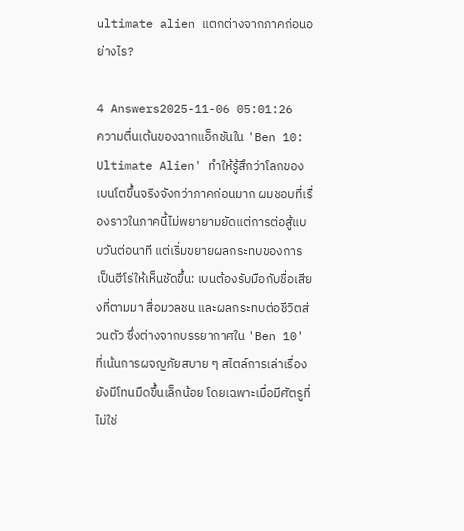ultimate alien แตกต่างจากภาคก่อนอย่างไร?

4 Answers2025-11-06 05:01:26
ความตื่นเต้นของฉากแอ็กชันใน 'Ben 10: Ultimate Alien' ทำให้รู้สึกว่าโลกของเบนโตขึ้นจริงจังกว่าภาคก่อนมาก ผมชอบที่เรื่องราวในภาคนี้ไม่พยายามยัดแต่การต่อสู้แบบวันต่อนาที แต่เริ่มขยายผลกระทบของการเป็นฮีโร่ให้เห็นชัดขึ้น: เบนต้องรับมือกับชื่อเสียงที่ตามมา สื่อมวลชน และผลกระทบต่อชีวิตส่วนตัว ซึ่งต่างจากบรรยากาศใน 'Ben 10' ที่เน้นการผจญภัยสบาย ๆ สไตล์การเล่าเรื่องยังมีโทนมืดขึ้นเล็กน้อย โดยเฉพาะเมื่อมีศัตรูที่ไม่ใช่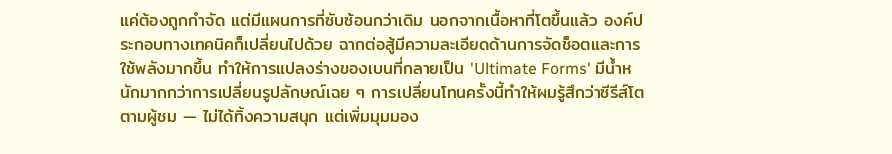แค่ต้องถูกกำจัด แต่มีแผนการที่ซับซ้อนกว่าเดิม นอกจากเนื้อหาที่โตขึ้นแล้ว องค์ประกอบทางเทคนิคก็เปลี่ยนไปด้วย ฉากต่อสู้มีความละเอียดด้านการจัดช็อตและการใช้พลังมากขึ้น ทำให้การแปลงร่างของเบนที่กลายเป็น 'Ultimate Forms' มีน้ำหนักมากกว่าการเปลี่ยนรูปลักษณ์เฉย ๆ การเปลี่ยนโทนครั้งนี้ทำให้ผมรู้สึกว่าซีรีส์โตตามผู้ชม — ไม่ได้ทิ้งความสนุก แต่เพิ่มมุมมอง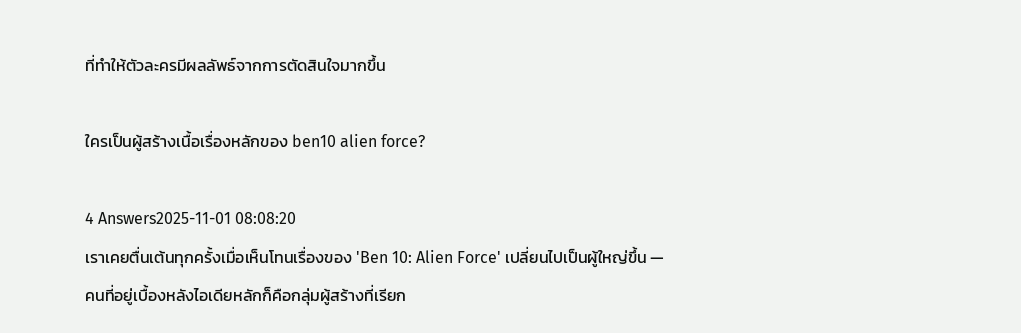ที่ทำให้ตัวละครมีผลลัพธ์จากการตัดสินใจมากขึ้น

ใครเป็นผู้สร้างเนื้อเรื่องหลักของ ben10 alien force?

4 Answers2025-11-01 08:08:20
เราเคยตื่นเต้นทุกครั้งเมื่อเห็นโทนเรื่องของ 'Ben 10: Alien Force' เปลี่ยนไปเป็นผู้ใหญ่ขึ้น — คนที่อยู่เบื้องหลังไอเดียหลักก็คือกลุ่มผู้สร้างที่เรียก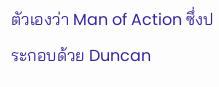ตัวเองว่า Man of Action ซึ่งประกอบด้วย Duncan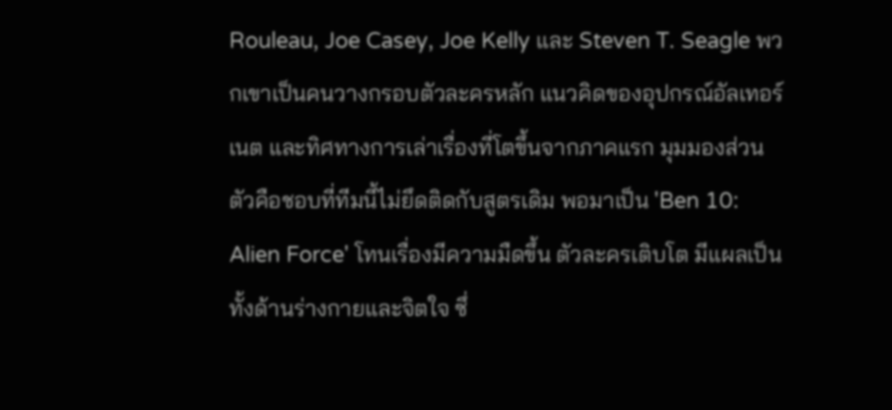Rouleau, Joe Casey, Joe Kelly และ Steven T. Seagle พวกเขาเป็นคนวางกรอบตัวละครหลัก แนวคิดของอุปกรณ์อัลเทอร์เนต และทิศทางการเล่าเรื่องที่โตขึ้นจากภาคแรก มุมมองส่วนตัวคือชอบที่ทีมนี้ไม่ยึดติดกับสูตรเดิม พอมาเป็น 'Ben 10: Alien Force' โทนเรื่องมีความมืดขึ้น ตัวละครเติบโต มีแผลเป็นทั้งด้านร่างกายและจิตใจ ซึ่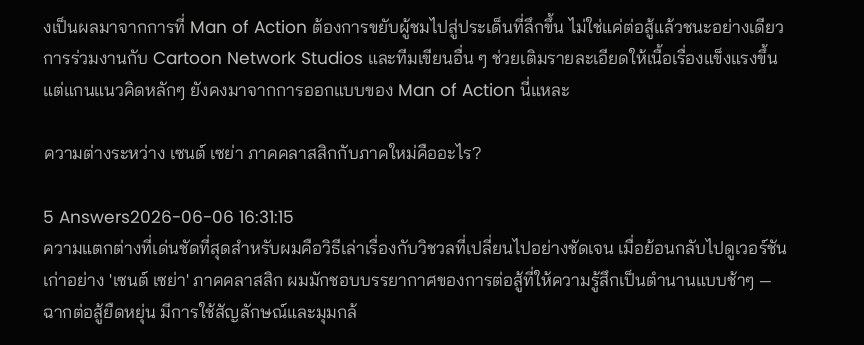งเป็นผลมาจากการที่ Man of Action ต้องการขยับผู้ชมไปสู่ประเด็นที่ลึกขึ้น ไม่ใช่แค่ต่อสู้แล้วชนะอย่างเดียว การร่วมงานกับ Cartoon Network Studios และทีมเขียนอื่น ๆ ช่วยเติมรายละเอียดให้เนื้อเรื่องแข็งแรงขึ้น แต่แกนแนวคิดหลักๆ ยังคงมาจากการออกแบบของ Man of Action นี่แหละ

ความต่างระหว่าง เซนต์ เซย่า ภาคคลาสสิกกับภาคใหม่คืออะไร?

5 Answers2026-06-06 16:31:15
ความแตกต่างที่เด่นชัดที่สุดสำหรับผมคือวิธีเล่าเรื่องกับวิชวลที่เปลี่ยนไปอย่างชัดเจน เมื่อย้อนกลับไปดูเวอร์ชันเก่าอย่าง 'เซนต์ เซย่า' ภาคคลาสสิก ผมมักชอบบรรยากาศของการต่อสู้ที่ให้ความรู้สึกเป็นตำนานแบบช้าๆ — ฉากต่อสู้ยืดหยุ่น มีการใช้สัญลักษณ์และมุมกล้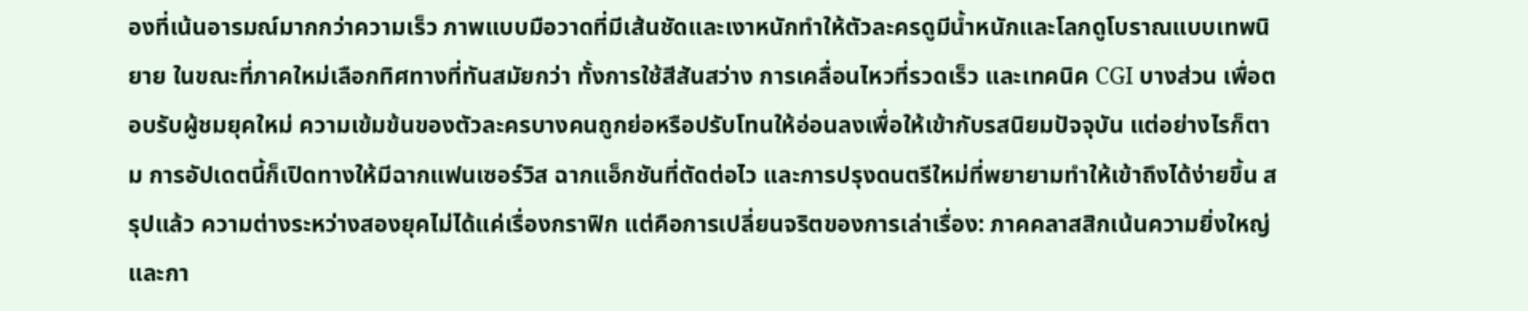องที่เน้นอารมณ์มากกว่าความเร็ว ภาพแบบมือวาดที่มีเส้นชัดและเงาหนักทำให้ตัวละครดูมีน้ำหนักและโลกดูโบราณแบบเทพนิยาย ในขณะที่ภาคใหม่เลือกทิศทางที่ทันสมัยกว่า ทั้งการใช้สีสันสว่าง การเคลื่อนไหวที่รวดเร็ว และเทคนิค CGI บางส่วน เพื่อตอบรับผู้ชมยุคใหม่ ความเข้มข้นของตัวละครบางคนถูกย่อหรือปรับโทนให้อ่อนลงเพื่อให้เข้ากับรสนิยมปัจจุบัน แต่อย่างไรก็ตาม การอัปเดตนี้ก็เปิดทางให้มีฉากแฟนเซอร์วิส ฉากแอ็กชันที่ตัดต่อไว และการปรุงดนตรีใหม่ที่พยายามทำให้เข้าถึงได้ง่ายขึ้น สรุปแล้ว ความต่างระหว่างสองยุคไม่ได้แค่เรื่องกราฟิก แต่คือการเปลี่ยนจริตของการเล่าเรื่อง: ภาคคลาสสิกเน้นความยิ่งใหญ่และกา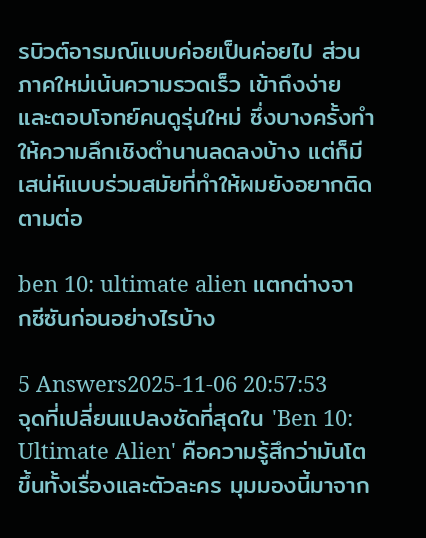รบิวต์อารมณ์แบบค่อยเป็นค่อยไป ส่วนภาคใหม่เน้นความรวดเร็ว เข้าถึงง่าย และตอบโจทย์คนดูรุ่นใหม่ ซึ่งบางครั้งทำให้ความลึกเชิงตำนานลดลงบ้าง แต่ก็มีเสน่ห์แบบร่วมสมัยที่ทำให้ผมยังอยากติดตามต่อ

ben 10: ultimate alien แตกต่างจากซีซันก่อนอย่างไรบ้าง

5 Answers2025-11-06 20:57:53
จุดที่เปลี่ยนแปลงชัดที่สุดใน 'Ben 10: Ultimate Alien' คือความรู้สึกว่ามันโตขึ้นทั้งเรื่องและตัวละคร มุมมองนี้มาจาก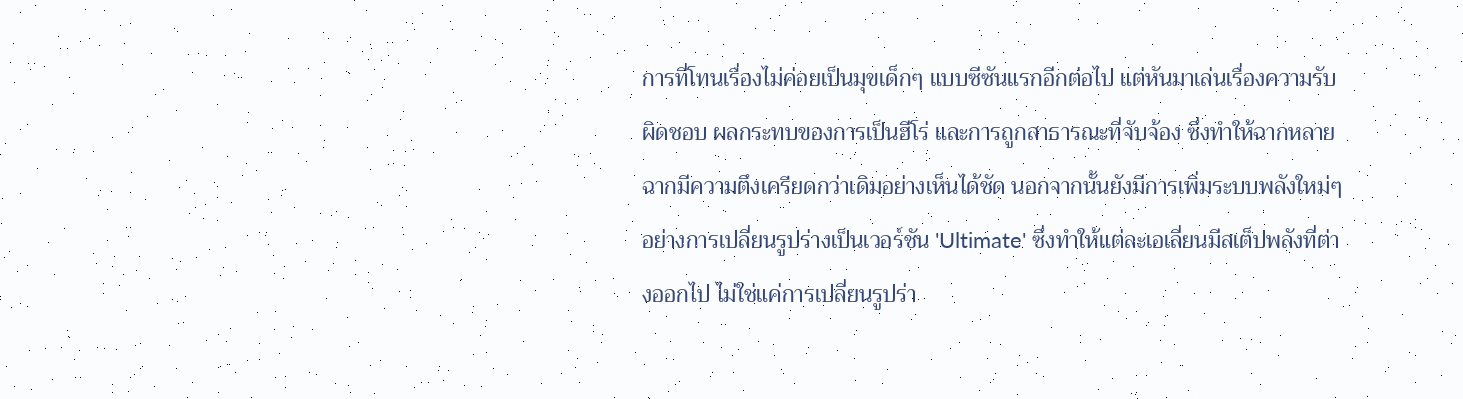การที่โทนเรื่องไม่ค่อยเป็นมุขเด็กๆ แบบซีซันแรกอีกต่อไป แต่หันมาเล่นเรื่องความรับผิดชอบ ผลกระทบของการเป็นฮีโร่ และการถูกสาธารณะที่จับจ้อง ซึ่งทำให้ฉากหลายฉากมีความตึงเครียดกว่าเดิมอย่างเห็นได้ชัด นอกจากนั้นยังมีการเพิ่มระบบพลังใหม่ๆ อย่างการเปลี่ยนรูปร่างเป็นเวอร์ชัน 'Ultimate' ซึ่งทำให้แต่ละเอเลี่ยนมีสเต็ปพลังที่ต่างออกไป ไม่ใช่แค่การเปลี่ยนรูปร่า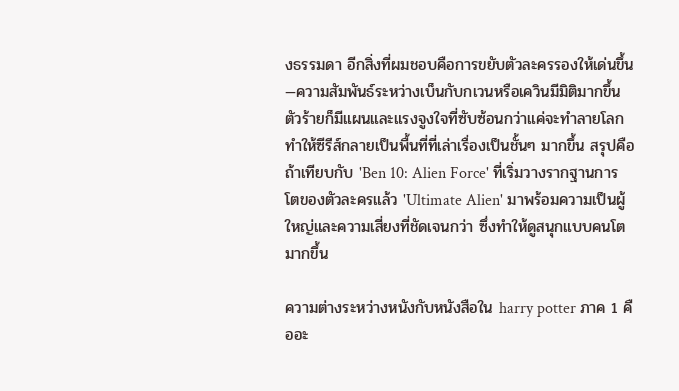งธรรมดา อีกสิ่งที่ผมชอบคือการขยับตัวละครรองให้เด่นขึ้น—ความสัมพันธ์ระหว่างเบ็นกับกเวนหรือเควินมีมิติมากขึ้น ตัวร้ายก็มีแผนและแรงจูงใจที่ซับซ้อนกว่าแค่จะทำลายโลก ทำให้ซีรีส์กลายเป็นพื้นที่ที่เล่าเรื่องเป็นชั้นๆ มากขึ้น สรุปคือถ้าเทียบกับ 'Ben 10: Alien Force' ที่เริ่มวางรากฐานการโตของตัวละครแล้ว 'Ultimate Alien' มาพร้อมความเป็นผู้ใหญ่และความเสี่ยงที่ชัดเจนกว่า ซึ่งทำให้ดูสนุกแบบคนโตมากขึ้น

ความต่างระหว่างหนังกับหนังสือใน harry potter ภาค 1 คืออะ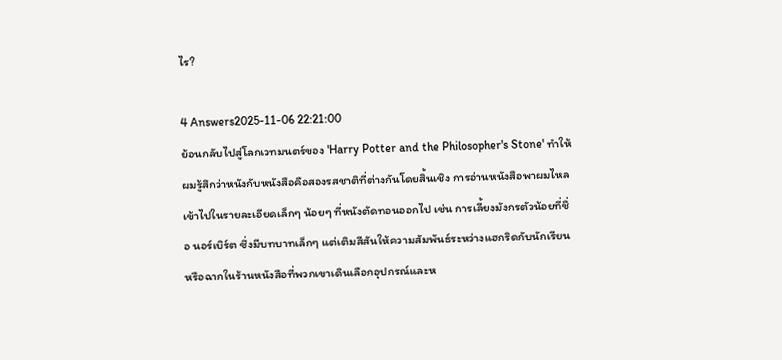ไร?

4 Answers2025-11-06 22:21:00
ย้อนกลับไปสู่โลกเวทมนตร์ของ 'Harry Potter and the Philosopher's Stone' ทำให้ผมรู้สึกว่าหนังกับหนังสือคือสองรสชาติที่ต่างกันโดยสิ้นเชิง การอ่านหนังสือพาผมไหลเข้าไปในรายละเอียดเล็กๆ น้อยๆ ที่หนังตัดทอนออกไป เช่น การเลี้ยงมังกรตัวน้อยที่ชื่อ นอร์เบิร์ต ซึ่งมีบทบาทเล็กๆ แต่เติมสีสันให้ความสัมพันธ์ระหว่างแฮกริดกับนักเรียน หรือฉากในร้านหนังสือที่พวกเขาเดินเลือกอุปกรณ์และห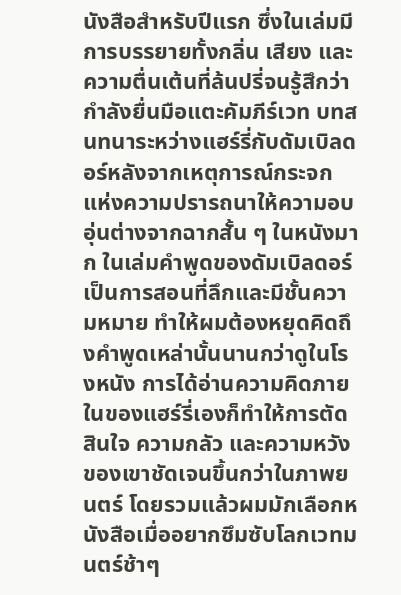นังสือสำหรับปีแรก ซึ่งในเล่มมีการบรรยายทั้งกลิ่น เสียง และความตื่นเต้นที่ล้นปรี่จนรู้สึกว่ากำลังยื่นมือแตะคัมภีร์เวท บทสนทนาระหว่างแฮร์รี่กับดัมเบิลดอร์หลังจากเหตุการณ์กระจกแห่งความปรารถนาให้ความอบอุ่นต่างจากฉากสั้น ๆ ในหนังมาก ในเล่มคำพูดของดัมเบิลดอร์เป็นการสอนที่ลึกและมีชั้นความหมาย ทำให้ผมต้องหยุดคิดถึงคำพูดเหล่านั้นนานกว่าดูในโรงหนัง การได้อ่านความคิดภายในของแฮร์รี่เองก็ทำให้การตัดสินใจ ความกลัว และความหวังของเขาชัดเจนขึ้นกว่าในภาพยนตร์ โดยรวมแล้วผมมักเลือกหนังสือเมื่ออยากซึมซับโลกเวทมนตร์ช้าๆ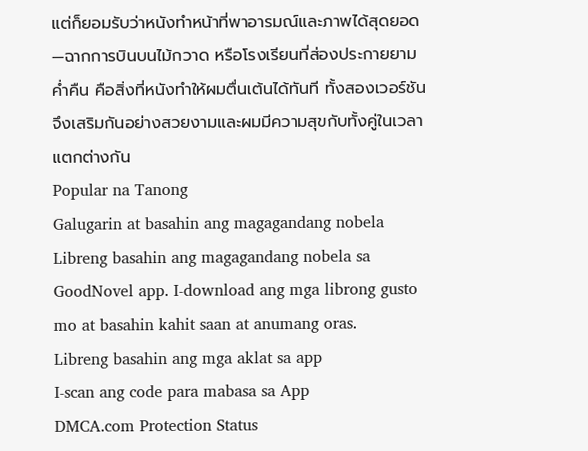แต่ก็ยอมรับว่าหนังทำหน้าที่พาอารมณ์และภาพได้สุดยอด—ฉากการบินบนไม้กวาด หรือโรงเรียนที่ส่องประกายยามค่ำคืน คือสิ่งที่หนังทำให้ผมตื่นเต้นได้ทันที ทั้งสองเวอร์ชันจึงเสริมกันอย่างสวยงามและผมมีความสุขกับทั้งคู่ในเวลาแตกต่างกัน
Popular na Tanong
Galugarin at basahin ang magagandang nobela
Libreng basahin ang magagandang nobela sa GoodNovel app. I-download ang mga librong gusto mo at basahin kahit saan at anumang oras.
Libreng basahin ang mga aklat sa app
I-scan ang code para mabasa sa App
DMCA.com Protection Status